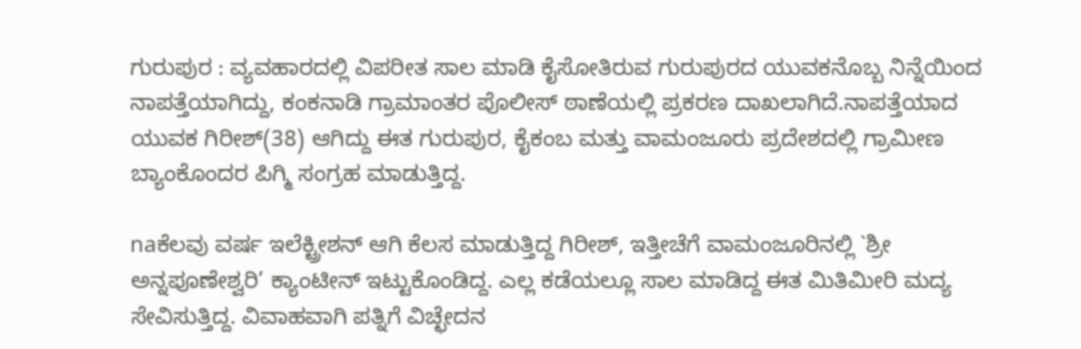ಗುರುಪುರ : ವ್ಯವಹಾರದಲ್ಲಿ ವಿಪರೀತ ಸಾಲ ಮಾಡಿ ಕೈಸೋತಿರುವ ಗುರುಪುರದ ಯುವಕನೊಬ್ಬ ನಿನ್ನೆಯಿಂದ ನಾಪತ್ತೆಯಾಗಿದ್ದು, ಕಂಕನಾಡಿ ಗ್ರಾಮಾಂತರ ಪೊಲೀಸ್ ಠಾಣೆಯಲ್ಲಿ ಪ್ರಕರಣ ದಾಖಲಾಗಿದೆ.ನಾಪತ್ತೆಯಾದ ಯುವಕ ಗಿರೀಶ್(38) ಆಗಿದ್ದು ಈತ ಗುರುಪುರ, ಕೈಕಂಬ ಮತ್ತು ವಾಮಂಜೂರು ಪ್ರದೇಶದಲ್ಲಿ ಗ್ರಾಮೀಣ ಬ್ಯಾಂಕೊಂದರ ಪಿಗ್ಮಿ ಸಂಗ್ರಹ ಮಾಡುತ್ತಿದ್ದ.

naಕೆಲವು ವರ್ಷ ಇಲೆಕ್ಟ್ರೀಶನ್ ಆಗಿ ಕೆಲಸ ಮಾಡುತ್ತಿದ್ದ ಗಿರೀಶ್, ಇತ್ತೀಚೆಗೆ ವಾಮಂಜೂರಿನಲ್ಲಿ `ಶ್ರೀ ಅನ್ನಪೂಣೇಶ್ವರಿ’ ಕ್ಯಾಂಟೀನ್ ಇಟ್ಟುಕೊಂಡಿದ್ದ. ಎಲ್ಲ ಕಡೆಯಲ್ಲೂ ಸಾಲ ಮಾಡಿದ್ದ ಈತ ಮಿತಿಮೀರಿ ಮದ್ಯ ಸೇವಿಸುತ್ತಿದ್ದ. ವಿವಾಹವಾಗಿ ಪತ್ನಿಗೆ ವಿಚ್ಛೇದನ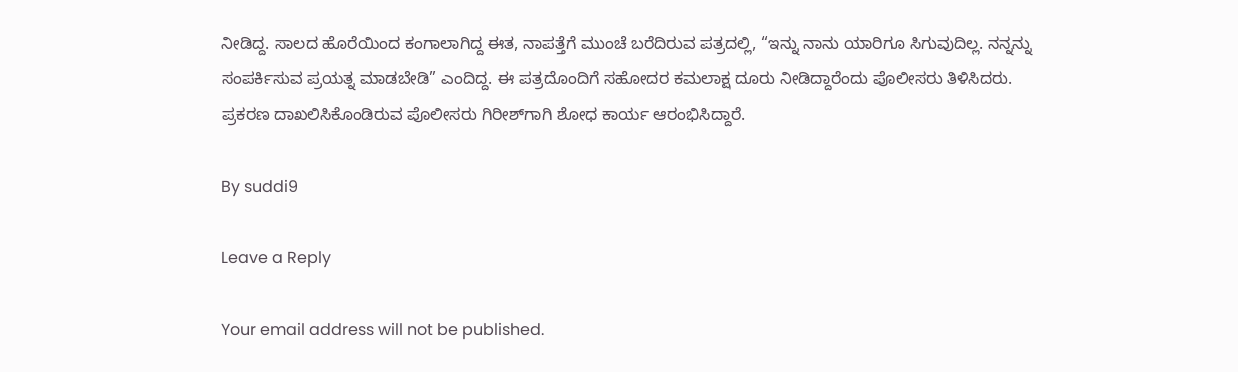ನೀಡಿದ್ದ. ಸಾಲದ ಹೊರೆಯಿಂದ ಕಂಗಾಲಾಗಿದ್ದ ಈತ, ನಾಪತ್ತೆಗೆ ಮುಂಚೆ ಬರೆದಿರುವ ಪತ್ರದಲ್ಲಿ, “ಇನ್ನು ನಾನು ಯಾರಿಗೂ ಸಿಗುವುದಿಲ್ಲ. ನನ್ನನ್ನು ಸಂಪರ್ಕಿಸುವ ಪ್ರಯತ್ನ ಮಾಡಬೇಡಿ” ಎಂದಿದ್ದ. ಈ ಪತ್ರದೊಂದಿಗೆ ಸಹೋದರ ಕಮಲಾಕ್ಷ ದೂರು ನೀಡಿದ್ದಾರೆಂದು ಪೊಲೀಸರು ತಿಳಿಸಿದರು. ಪ್ರಕರಣ ದಾಖಲಿಸಿಕೊಂಡಿರುವ ಪೊಲೀಸರು ಗಿರೀಶ್‍ಗಾಗಿ ಶೋಧ ಕಾರ್ಯ ಆರಂಭಿಸಿದ್ದಾರೆ.

By suddi9

Leave a Reply

Your email address will not be published.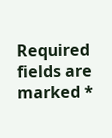Required fields are marked *